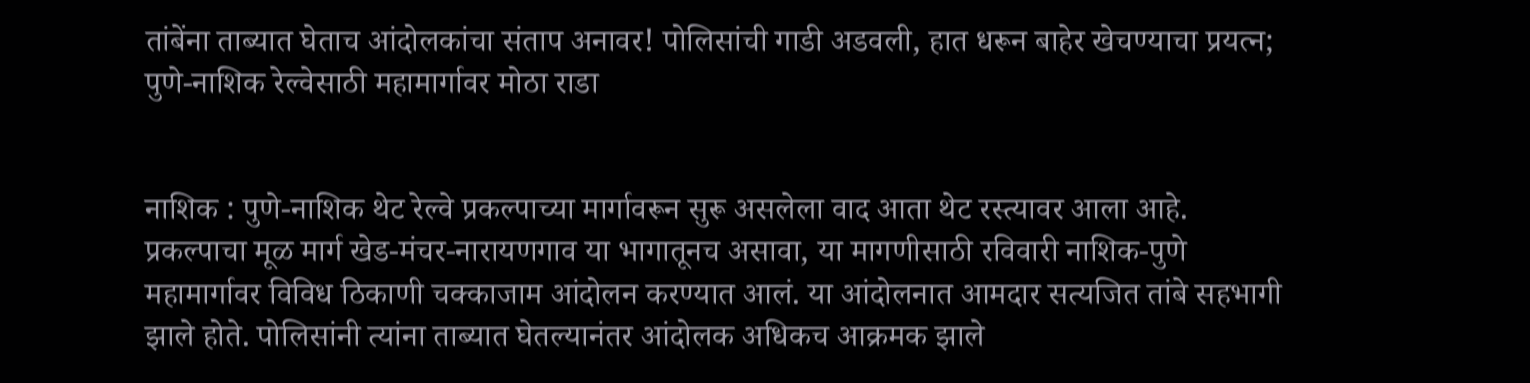तांबेंना ताब्यात घेताच आंदोलकांचा संताप अनावर! पोलिसांची गाडी अडवली, हात धरून बाहेर खेचण्याचा प्रयत्न; पुणे-नाशिक रेल्वेसाठी महामार्गावर मोठा राडा


नाशिक : पुणे-नाशिक थेट रेल्वे प्रकल्पाच्या मार्गावरून सुरू असलेला वाद आता थेट रस्त्यावर आला आहे. प्रकल्पाचा मूळ मार्ग खेड-मंचर-नारायणगाव या भागातूनच असावा, या मागणीसाठी रविवारी नाशिक-पुणे महामार्गावर विविध ठिकाणी चक्काजाम आंदोलन करण्यात आलं. या आंदोलनात आमदार सत्यजित तांबे सहभागी झाले होते. पोलिसांनी त्यांना ताब्यात घेतल्यानंतर आंदोलक अधिकच आक्रमक झाले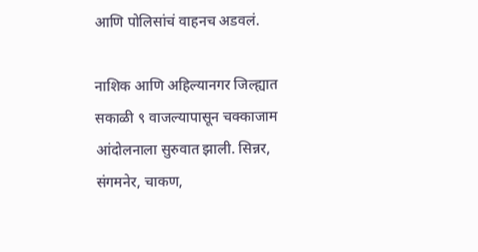आणि पोलिसांचं वाहनच अडवलं.

नाशिक आणि अहिल्यानगर जिल्ह्यात सकाळी ९ वाजल्यापासून चक्काजाम आंदोलनाला सुरुवात झाली. सिन्नर, संगमनेर, चाकण,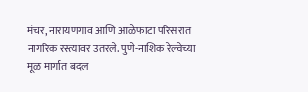मंचर, नारायणगाव आणि आळेफाटा परिसरात नागरिक रस्त्यावर उतरले. पुणे-नाशिक रेल्वेच्या मूळ मार्गात बदल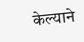केल्याने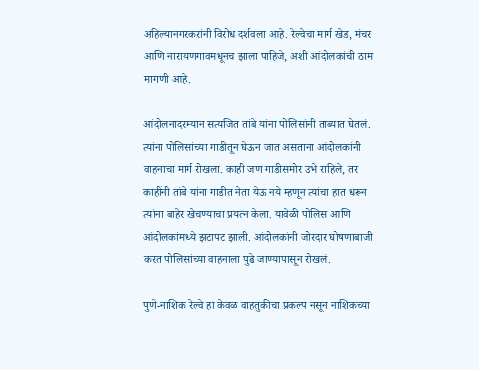अहिल्यानगरकरांनी विरोध दर्शवला आहे. रेल्वेचा मार्ग खेड, मंचर आणि नारायणगावमधूनच झाला पाहिजे, अशी आंदोलकांची ठाम मागणी आहे.

आंदोलनादरम्यान सत्यजित तांबे यांना पोलिसांनी ताब्यात घेतलं. त्यांना पोलिसांच्या गाडीतून घेऊन जात असताना आंदोलकांनी वाहनाचा मार्ग रोखला. काही जण गाडीसमोर उभे राहिले, तर काहींनी तांबे यांना गाडीत नेता येऊ नये म्हणून त्यांचा हात धरून त्यांना बाहेर खेचण्याचा प्रयत्न केला. यावेळी पोलिस आणि आंदोलकांमध्ये झटापट झाली. आंदोलकांनी जोरदार घोषणाबाजी करत पोलिसांच्या वाहनाला पुढे जाण्यापासून रोखलं.

पुणे-नाशिक रेल्वे हा केवळ वाहतुकीचा प्रकल्प नसून नाशिकच्या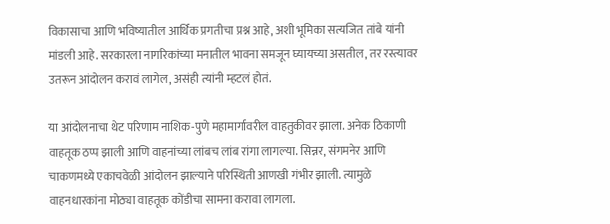विकासाचा आणि भविष्यातील आर्थिक प्रगतीचा प्रश्न आहे, अशी भूमिका सत्यजित तांबे यांनी मांडली आहे. सरकारला नागरिकांच्या मनातील भावना समजून घ्यायच्या असतील, तर रस्त्यावर उतरून आंदोलन करावं लागेल, असंही त्यांनी म्हटलं होतं.

या आंदोलनाचा थेट परिणाम नाशिक-पुणे महामार्गावरील वाहतुकीवर झाला. अनेक ठिकाणी वाहतूक ठप्प झाली आणि वाहनांच्या लांबच लांब रांगा लागल्या. सिन्नर, संगमनेर आणि चाकणमध्ये एकाचवेळी आंदोलन झाल्याने परिस्थिती आणखी गंभीर झाली. त्यामुळे वाहनधारकांना मोठ्या वाहतूक कोंडीचा सामना करावा लागला.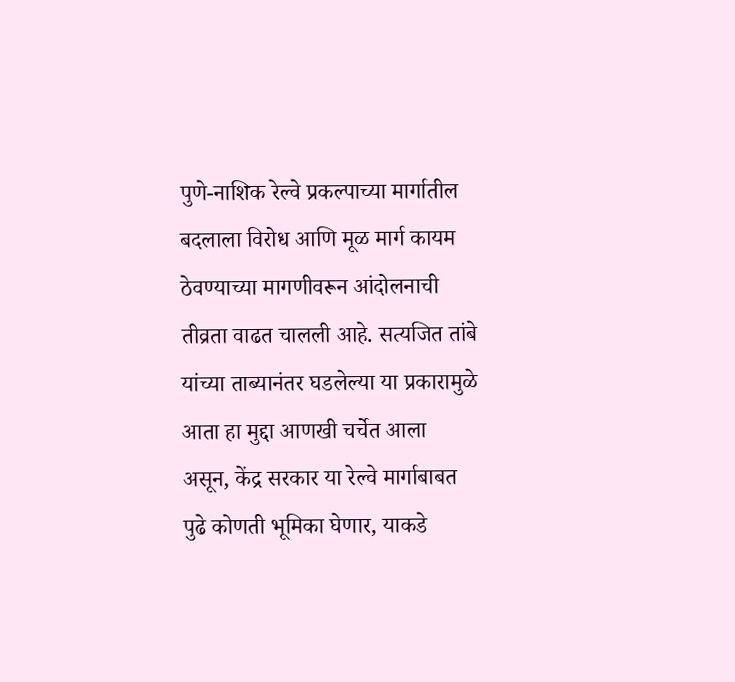पुणे-नाशिक रेल्वे प्रकल्पाच्या मार्गातील बदलाला विरोध आणि मूळ मार्ग कायम ठेवण्याच्या मागणीवरून आंदोलनाची तीव्रता वाढत चालली आहे. सत्यजित तांबे यांच्या ताब्यानंतर घडलेल्या या प्रकारामुळे आता हा मुद्दा आणखी चर्चेत आला असून, केंद्र सरकार या रेल्वे मार्गाबाबत पुढे कोणती भूमिका घेणार, याकडे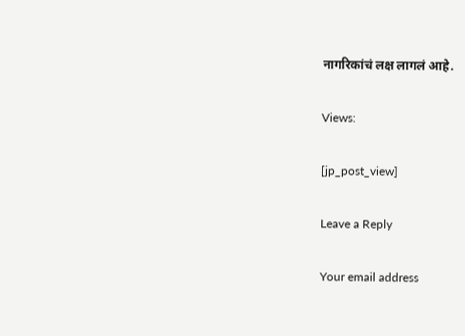नागरिकांचं लक्ष लागलं आहे.

Views:

[jp_post_view]

Leave a Reply

Your email address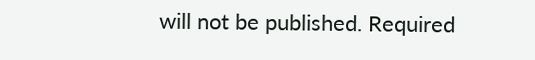will not be published. Required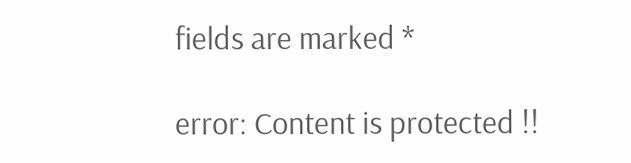fields are marked *

error: Content is protected !!